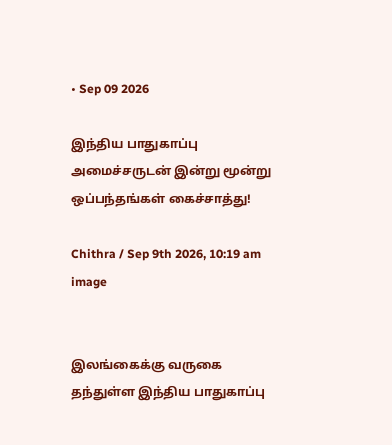• Sep 09 2026

இந்திய பாதுகாப்பு அமைச்சருடன் இன்று மூன்று ஒப்பந்தங்கள் கைச்சாத்து!

Chithra / Sep 9th 2026, 10:19 am
image


இலங்கைக்கு வருகை தந்துள்ள இந்திய பாதுகாப்பு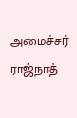அமைச்சர் ராஜ்நாத்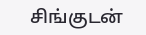சிங்குடன்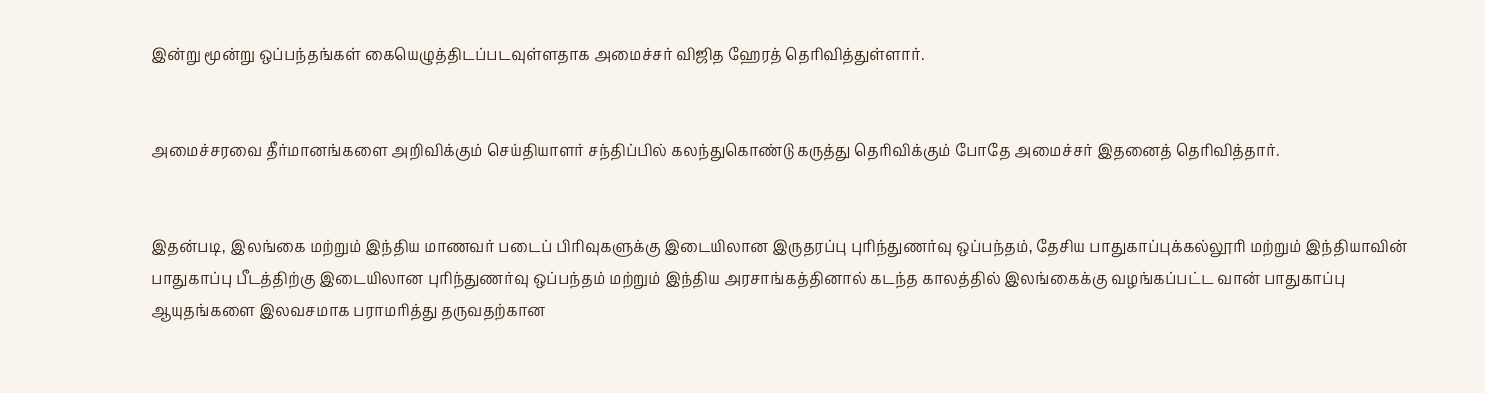இன்று மூன்று ஒப்பந்தங்கள் கையெழுத்திடப்படவுள்ளதாக அமைச்சர் விஜித ஹேரத் தெரிவித்துள்ளார்.


அமைச்சரவை தீர்மானங்களை அறிவிக்கும் செய்தியாளர் சந்திப்பில் கலந்துகொண்டு கருத்து தெரிவிக்கும் போதே அமைச்சர் இதனைத் தெரிவித்தார்.


இதன்படி, இலங்கை மற்றும் இந்திய மாணவர் படைப் பிரிவுகளுக்கு இடையிலான இருதரப்பு புரிந்துணர்வு ஒப்பந்தம், தேசிய பாதுகாப்புக்கல்லூரி மற்றும் இந்தியாவின் பாதுகாப்பு பீடத்திற்கு இடையிலான புரிந்துணர்வு ஒப்பந்தம் மற்றும் இந்திய அரசாங்கத்தினால் கடந்த காலத்தில் இலங்கைக்கு வழங்கப்பட்ட வான் பாதுகாப்பு ஆயுதங்களை இலவசமாக பராமரித்து தருவதற்கான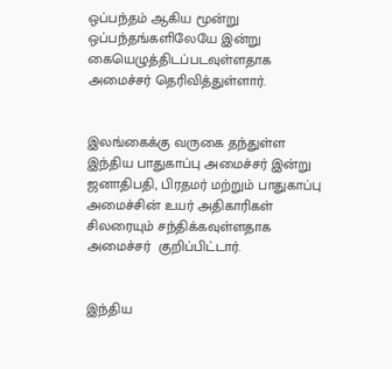ஒப்பந்தம் ஆகிய மூன்று ஒப்பந்தங்களிலேயே இன்று கையெழுத்திடப்படவுள்ளதாக அமைச்சர் தெரிவித்துள்ளார்.


இலங்கைக்கு வருகை தந்துள்ள இந்திய பாதுகாப்பு அமைச்சர் இன்று   ஜனாதிபதி, பிரதமர் மற்றும் பாதுகாப்பு அமைச்சின் உயர் அதிகாரிகள் சிலரையும் சந்திக்கவுள்ளதாக அமைச்சர்  குறிப்பிட்டார்.


இந்திய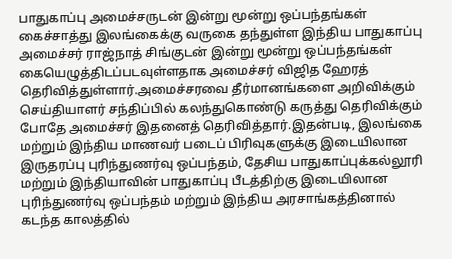பாதுகாப்பு அமைச்சருடன் இன்று மூன்று ஒப்பந்தங்கள் கைச்சாத்து இலங்கைக்கு வருகை தந்துள்ள இந்திய பாதுகாப்பு அமைச்சர் ராஜ்நாத் சிங்குடன் இன்று மூன்று ஒப்பந்தங்கள் கையெழுத்திடப்படவுள்ளதாக அமைச்சர் விஜித ஹேரத் தெரிவித்துள்ளார்.அமைச்சரவை தீர்மானங்களை அறிவிக்கும் செய்தியாளர் சந்திப்பில் கலந்துகொண்டு கருத்து தெரிவிக்கும் போதே அமைச்சர் இதனைத் தெரிவித்தார்.இதன்படி, இலங்கை மற்றும் இந்திய மாணவர் படைப் பிரிவுகளுக்கு இடையிலான இருதரப்பு புரிந்துணர்வு ஒப்பந்தம், தேசிய பாதுகாப்புக்கல்லூரி மற்றும் இந்தியாவின் பாதுகாப்பு பீடத்திற்கு இடையிலான புரிந்துணர்வு ஒப்பந்தம் மற்றும் இந்திய அரசாங்கத்தினால் கடந்த காலத்தில்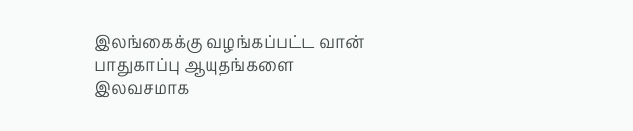இலங்கைக்கு வழங்கப்பட்ட வான் பாதுகாப்பு ஆயுதங்களை இலவசமாக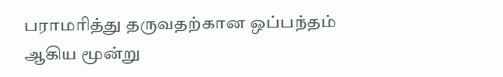பராமரித்து தருவதற்கான ஒப்பந்தம் ஆகிய மூன்று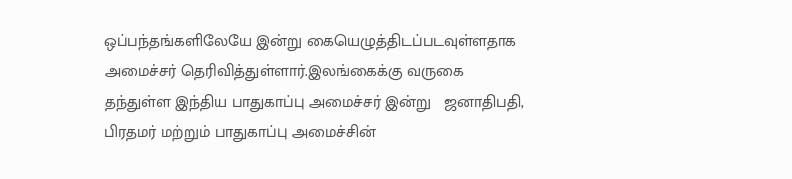ஒப்பந்தங்களிலேயே இன்று கையெழுத்திடப்படவுள்ளதாக அமைச்சர் தெரிவித்துள்ளார்.இலங்கைக்கு வருகை தந்துள்ள இந்திய பாதுகாப்பு அமைச்சர் இன்று   ஜனாதிபதி, பிரதமர் மற்றும் பாதுகாப்பு அமைச்சின்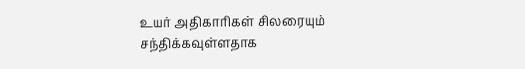உயர் அதிகாரிகள் சிலரையும் சந்திக்கவுள்ளதாக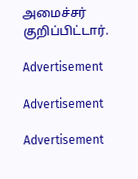அமைச்சர்  குறிப்பிட்டார்.

Advertisement

Advertisement

Advertisement